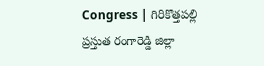Congress | గిరికొత్తపల్లి ప్రస్తుత రంగారెడ్డి జిల్లా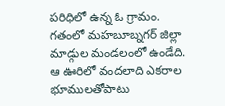పరిధిలో ఉన్న ఓ గ్రామం. గతంలో మహబూబ్నగర్ జిల్లా మాడ్గుల మండలంలో ఉండేది. ఆ ఊరిలో వందలాది ఎకరాల భూములతోపాటు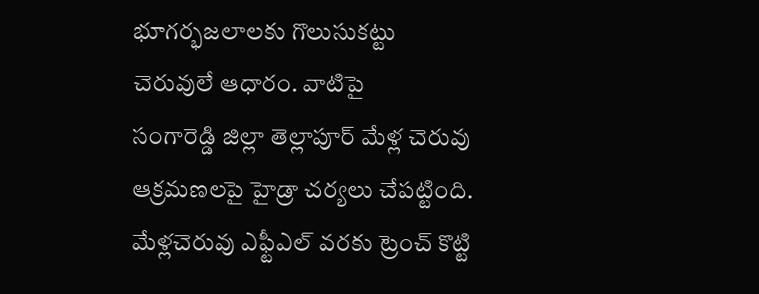భూగర్భజలాలకు గొలుసుకట్టు చెరువులే ఆధారం. వాటిపై
సంగారెడ్డి జిల్లా తెల్లాపూర్ మేళ్ల చెరువు ఆక్రమణలపై హైడ్రా చర్యలు చేపట్టింది. మేళ్లచెరువు ఎఫ్టీఎల్ వరకు ట్రెంచ్ కొట్టి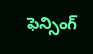ఫెన్సింగ్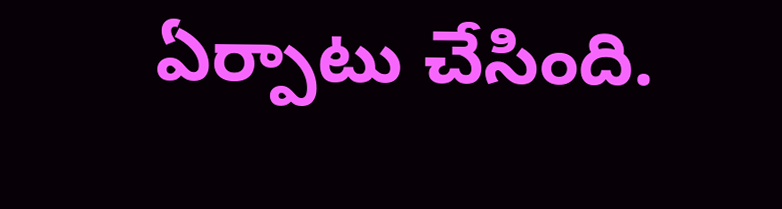ఏర్పాటు చేసింది.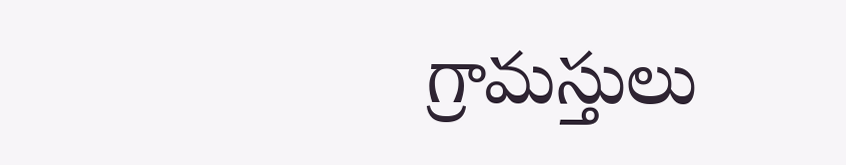గ్రామస్తులు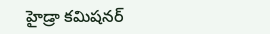హైడ్రా కమిషనర్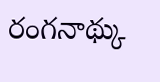రంగనాథ్కు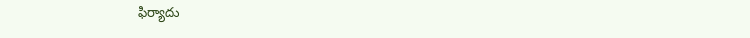ఫిర్యాదు